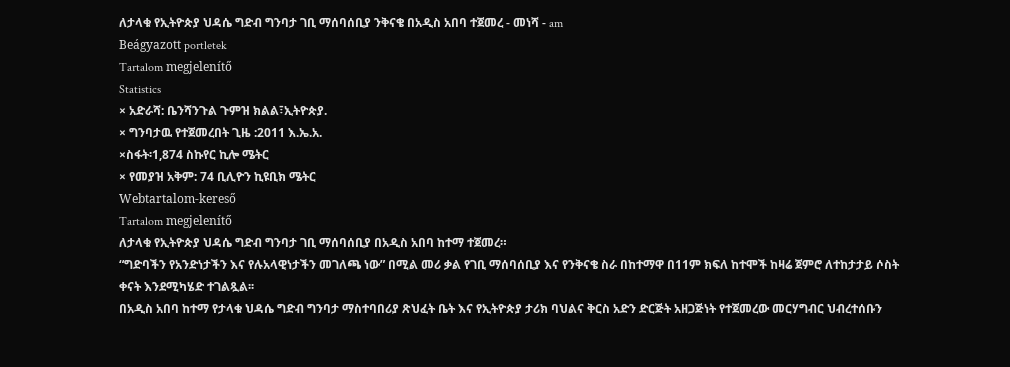ለታላቁ የኢትዮጵያ ህዳሴ ግድብ ግንባታ ገቢ ማሰባሰቢያ ንቅናቄ በአዲስ አበባ ተጀመረ - መነሻ - am
Beágyazott portletek
Tartalom megjelenítő
Statistics
× አድራሻ: ቤንሻንጉል ጉምዝ ክልል፣ኢትዮጵያ.
× ግንባታዉ የተጀመረበት ጊዜ :2011 እ.ኤ.አ.
×ስፋት፡1,874 ስኩየር ኪሎ ሜትር
× የመያዝ አቅም: 74 ቢሊዮን ኪዩቢክ ሜትር
Webtartalom-kereső
Tartalom megjelenítő
ለታላቁ የኢትዮጵያ ህዳሴ ግድብ ግንባታ ገቢ ማሰባሰቢያ በአዲስ አበባ ከተማ ተጀመረ።
“ግድባችን የአንድነታችን እና የሉአላዊነታችን መገለጫ ነው” በሚል መሪ ቃል የገቢ ማሰባሰቢያ እና የንቅናቄ ስራ በከተማዋ በ11ም ክፍለ ከተሞች ከዛሬ ጀምሮ ለተከታታይ ሶስት ቀናት እንደሚካሄድ ተገልጿል፡፡
በአዲስ አበባ ከተማ የታላቁ ህዳሴ ግድብ ግንባታ ማስተባበሪያ ጽህፈት ቤት እና የኢትዮጵያ ታሪክ ባህልና ቅርስ አድን ድርጅት አዘጋጅነት የተጀመረው መርሃግብር ህብረተሰቡን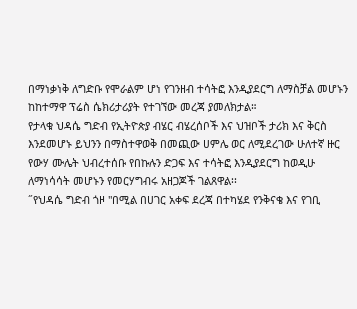በማነቃነቅ ለግድቡ የሞራልም ሆነ የገንዘብ ተሳትፎ እንዲያደርግ ለማስቻል መሆኑን ከከተማዋ ፕሬስ ሴክሪታሪያት የተገኘው መረጃ ያመለክታል።
የታላቁ ህዳሴ ግድብ የኢትዮጵያ ብሄር ብሄረሰቦች እና ህዝቦች ታሪክ እና ቅርስ እንደመሆኑ ይህንን በማስተዋወቅ በመጪው ሀምሌ ወር ለሚደረገው ሁለተኛ ዙር የውሃ ሙሌት ህብረተሰቡ የበኩሉን ድጋፍ እና ተሳትፎ እንዲያደርግ ከወዲሁ ለማነሳሳት መሆኑን የመርሃግብሩ አዘጋጆች ገልጸዋል፡፡
˝የህዳሴ ግድብ ጎዞ "በሚል በሀገር አቀፍ ደረጃ በተካሄደ የንቅናቄ እና የገቢ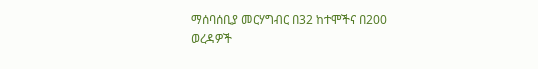ማሰባሰቢያ መርሃግብር በ32 ከተሞችና በ200 ወረዳዎች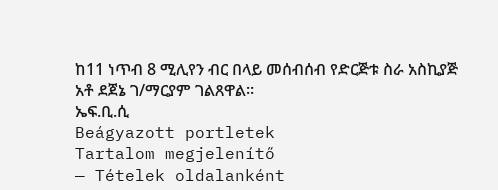ከ11 ነጥብ 8 ሚሊየን ብር በላይ መሰብሰብ የድርጅቱ ስራ አስኪያጅ አቶ ደጀኔ ገ/ማርያም ገልጸዋል፡፡
ኤፍ.ቢ.ሲ
Beágyazott portletek
Tartalom megjelenítő
— Tételek oldalanként